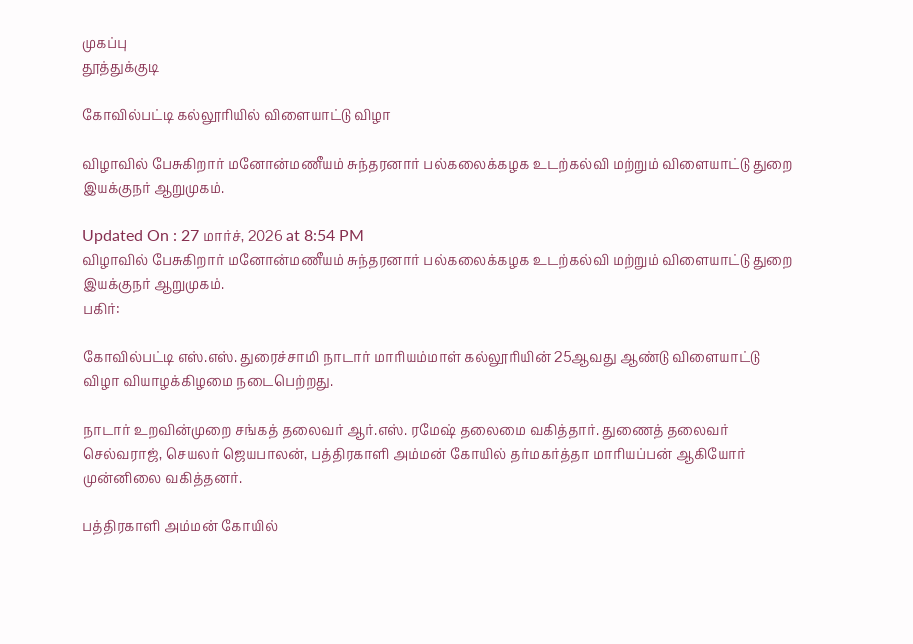முகப்பு
தூத்துக்குடி

கோவில்பட்டி கல்லூரியில் விளையாட்டு விழா

விழாவில் பேசுகிறார் மனோன்மணீயம் சுந்தரனார் பல்கலைக்கழக உடற்கல்வி மற்றும் விளையாட்டு துறை இயக்குநர் ஆறுமுகம்.

Updated On : 27 மார்ச், 2026 at 8:54 PM
விழாவில் பேசுகிறார் மனோன்மணீயம் சுந்தரனார் பல்கலைக்கழக உடற்கல்வி மற்றும் விளையாட்டு துறை இயக்குநர் ஆறுமுகம்.
பகிர்:

கோவில்பட்டி எஸ்.எஸ். துரைச்சாமி நாடார் மாரியம்மாள் கல்லூரியின் 25ஆவது ஆண்டு விளையாட்டு விழா வியாழக்கிழமை நடைபெற்றது.

நாடார் உறவின்முறை சங்கத் தலைவர் ஆர்.எஸ். ரமேஷ் தலைமை வகித்தார். துணைத் தலைவர் செல்வராஜ், செயலர் ஜெயபாலன், பத்திரகாளி அம்மன் கோயில் தர்மகர்த்தா மாரியப்பன் ஆகியோர் முன்னிலை வகித்தனர்.

பத்திரகாளி அம்மன் கோயில்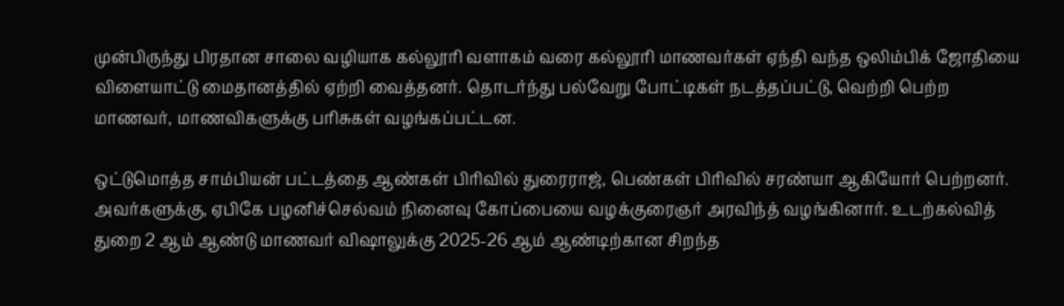முன்பிருந்து பிரதான சாலை வழியாக கல்லூரி வளாகம் வரை கல்லூரி மாணவர்கள் ஏந்தி வந்த ஒலிம்பிக் ஜோதியை விளையாட்டு மைதானத்தில் ஏற்றி வைத்தனர். தொடர்ந்து பல்வேறு போட்டிகள் நடத்தப்பட்டு, வெற்றி பெற்ற மாணவர், மாணவிகளுக்கு பரிசுகள் வழங்கப்பட்டன.

ஒட்டுமொத்த சாம்பியன் பட்டத்தை ஆண்கள் பிரிவில் துரைராஜ், பெண்கள் பிரிவில் சரண்யா ஆகியோர் பெற்றனர். அவர்களுக்கு, ஏபிகே பழனிச்செல்வம் நினைவு கோப்பையை வழக்குரைஞர் அரவிந்த் வழங்கினார். உடற்கல்வித் துறை 2 ஆம் ஆண்டு மாணவர் விஷாலுக்கு 2025-26 ஆம் ஆண்டிற்கான சிறந்த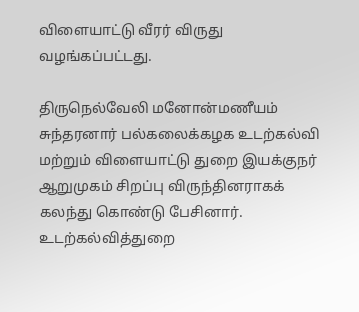விளையாட்டு வீரர் விருது வழங்கப்பட்டது.

திருநெல்வேலி மனோன்மணீயம் சுந்தரனார் பல்கலைக்கழக உடற்கல்வி மற்றும் விளையாட்டு துறை இயக்குநர் ஆறுமுகம் சிறப்பு விருந்தினராகக் கலந்து கொண்டு பேசினார். உடற்கல்வித்துறை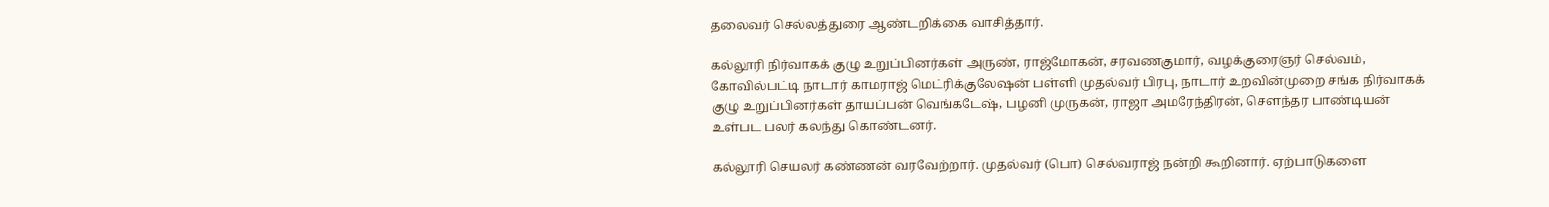தலைவர் செல்லத்துரை ஆண்டறிக்கை வாசித்தார்.

கல்லூரி நிர்வாகக் குழு உறுப்பினர்கள் அருண், ராஜ்மோகன், சரவணகுமார், வழக்குரைஞர் செல்வம், கோவில்பட்டி நாடார் காமராஜ் மெட்ரிக்குலேஷன் பள்ளி முதல்வர் பிரபு, நாடார் உறவின்முறை சங்க நிர்வாகக் குழு உறுப்பினர்கள் தாயப்பன் வெங்கடேஷ், பழனி முருகன், ராஜா அமரேந்திரன், சௌந்தர பாண்டியன் உள்பட பலர் கலந்து கொண்டனர்.

கல்லூரி செயலர் கண்ணன் வரவேற்றார். முதல்வர் (பொ) செல்வராஜ் நன்றி கூறினார். ஏற்பாடுகளை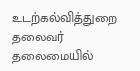உடற்கல்வித்துறை தலைவர் தலைமையில்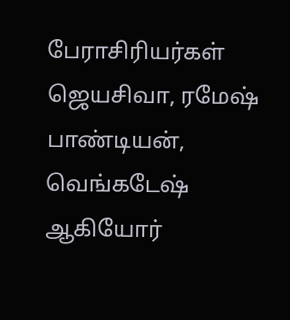பேராசிரியர்கள் ஜெயசிவா, ரமேஷ் பாண்டியன், வெங்கடேஷ் ஆகியோர்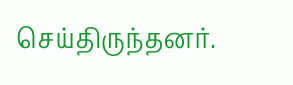செய்திருந்தனர்.